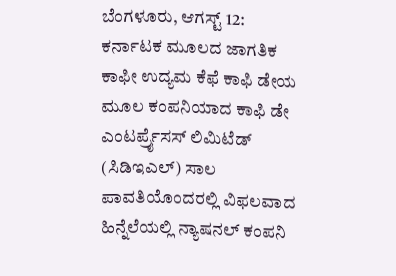ಬೆಂಗಳೂರು, ಆಗಸ್ಟ್ 12: ಕರ್ನಾಟಕ ಮೂಲದ ಜಾಗತಿಕ ಕಾಫೀ ಉದ್ಯಮ ಕೆಫೆ ಕಾಫಿ ಡೇಯ ಮೂಲ ಕಂಪನಿಯಾದ ಕಾಫಿ ಡೇ ಎಂಟರ್ಪ್ರೈಸಸ್ ಲಿಮಿಟೆಡ್ (ಸಿಡಿಇಎಲ್) ಸಾಲ ಪಾವತಿಯೊಂದರಲ್ಲಿ ವಿಫಲವಾದ ಹಿನ್ನೆಲೆಯಲ್ಲಿ ನ್ಯಾಷನಲ್ ಕಂಪನಿ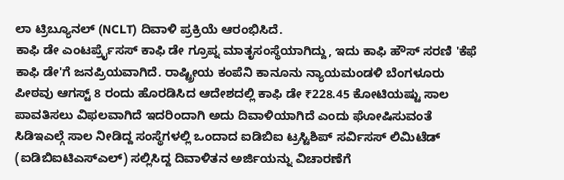ಲಾ ಟ್ರಿಬ್ಯೂನಲ್ (NCLT) ದಿವಾಳಿ ಪ್ರಕ್ರಿಯೆ ಆರಂಭಿಸಿದೆ.
ಕಾಫಿ ಡೇ ಎಂಟರ್ಪ್ರೈಸಸ್ ಕಾಫಿ ಡೇ ಗ್ರೂಪ್ನ ಮಾತೃಸಂಸ್ಥೆಯಾಗಿದ್ದು, ಇದು ಕಾಫಿ ಹೌಸ್ ಸರಣಿ 'ಕೆಫೆ ಕಾಫಿ ಡೇ'ಗೆ ಜನಪ್ರಿಯವಾಗಿದೆ. ರಾಷ್ಟ್ರೀಯ ಕಂಪೆನಿ ಕಾನೂನು ನ್ಯಾಯಮಂಡಳಿ ಬೆಂಗಳೂರು ಪೀಠವು ಆಗಸ್ಟ್ 8 ರಂದು ಹೊರಡಿಸಿದ ಆದೇಶದಲ್ಲಿ ಕಾಫಿ ಡೇ ₹228.45 ಕೋಟಿಯಷ್ಟು ಸಾಲ ಪಾವತಿಸಲು ವಿಫಲವಾಗಿದೆ ಇದರಿಂದಾಗಿ ಅದು ದಿವಾಳಿಯಾಗಿದೆ ಎಂದು ಘೋಷಿಸುವಂತೆ ಸಿಡಿಇಎಲ್ಗೆ ಸಾಲ ನೀಡಿದ್ದ ಸಂಸ್ಥೆಗಳಲ್ಲಿ ಒಂದಾದ ಐಡಿಬಿಐ ಟ್ರಸ್ಟಿಶಿಪ್ ಸರ್ವಿಸಸ್ ಲಿಮಿಟೆಡ್ (ಐಡಿಬಿಐಟಿಎಸ್ಎಲ್) ಸಲ್ಲಿಸಿದ್ದ ದಿವಾಳಿತನ ಅರ್ಜಿಯನ್ನು ವಿಚಾರಣೆಗೆ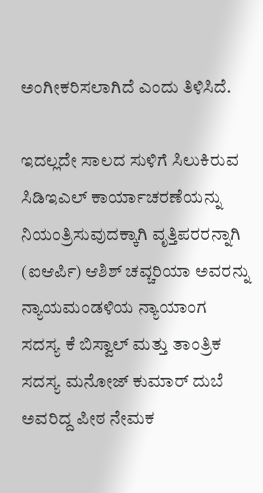ಅಂಗೀಕರಿಸಲಾಗಿದೆ ಎಂದು ತಿಳಿಸಿದೆ.

ಇದಲ್ಲದೇ ಸಾಲದ ಸುಳಿಗೆ ಸಿಲುಕಿರುವ ಸಿಡಿಇಎಲ್ ಕಾರ್ಯಾಚರಣೆಯನ್ನು ನಿಯಂತ್ರಿಸುವುದಕ್ಕಾಗಿ ವೃತ್ತಿಪರರನ್ನಾಗಿ (ಐಆರ್ಪಿ) ಆಶಿಶ್ ಚವ್ಚರಿಯಾ ಅವರನ್ನು ನ್ಯಾಯಮಂಡಳಿಯ ನ್ಯಾಯಾಂಗ ಸದಸ್ಯ ಕೆ ಬಿಸ್ವಾಲ್ ಮತ್ತು ತಾಂತ್ರಿಕ ಸದಸ್ಯ ಮನೋಜ್ ಕುಮಾರ್ ದುಬೆ ಅವರಿದ್ದ ಪೀಠ ನೇಮಕ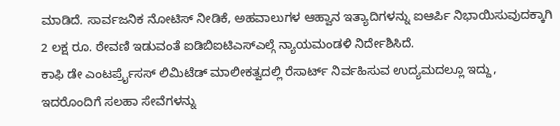ಮಾಡಿದೆ. ಸಾರ್ವಜನಿಕ ನೋಟಿಸ್ ನೀಡಿಕೆ, ಅಹವಾಲುಗಳ ಆಹ್ವಾನ ಇತ್ಯಾದಿಗಳನ್ನು ಐಆರ್ಪಿ ನಿಭಾಯಿಸುವುದಕ್ಕಾಗಿ 2 ಲಕ್ಷ ರೂ. ಠೇವಣಿ ಇಡುವಂತೆ ಐಡಿಬಿಐಟಿಎಸ್ಎಲ್ಗೆ ನ್ಯಾಯಮಂಡಳಿ ನಿರ್ದೇಶಿಸಿದೆ.
ಕಾಫಿ ಡೇ ಎಂಟರ್ಪ್ರೈಸಸ್ ಲಿಮಿಟೆಡ್ ಮಾಲೀಕತ್ವದಲ್ಲಿ ರೆಸಾರ್ಟ್ ನಿರ್ವಹಿಸುವ ಉದ್ಯಮದಲ್ಲೂ ಇದ್ದು, ಇದರೊಂದಿಗೆ ಸಲಹಾ ಸೇವೆಗಳನ್ನು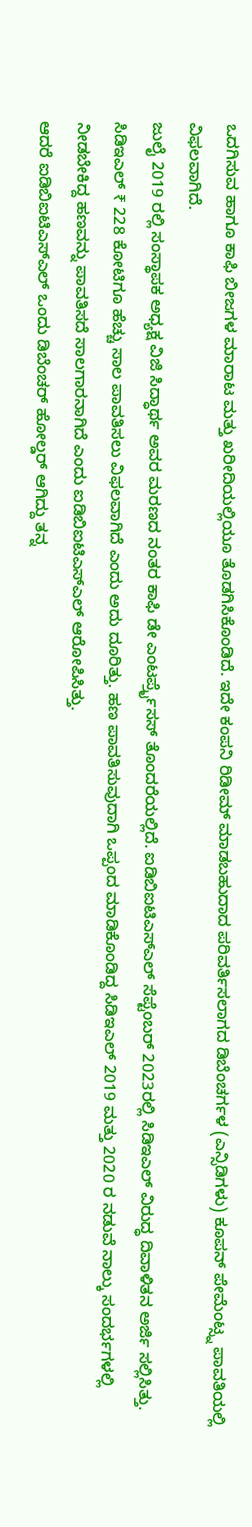ಒದಗಿಸುವ ಹಾಗೂ ಕಾಫಿ ಬೀಜಗಳ ಮಾರಾಟ ಮತ್ತು ಖರೀದಿಯಲ್ಲಿಯೂ ತೊಡಗಿಸಿಕೊಂಡಿದೆ. ಇದೇ ಕಂಪನಿ ರಿಡೀಮ್ ಮಾಡಬಹುದಾದ ಪರಿವರ್ತಿಸಲಾಗದ ಡಿಬೆಂಚರ್ಗಳ (ಎನ್ಸಿಡಿಗಳು) ಕೂಪನ್ ಪೇಮೆಂಟ್ಸ್ನ ಪಾವತಿಯಲ್ಲಿ ವಿಫಲವಾಗಿದೆ.
ಜುಲೈ 2019 ರಲ್ಲಿ ಸಂಸ್ಥಾಪಕ ಅಧ್ಯಕ್ಷ ವಿಜಿ ಸಿದ್ಧಾರ್ಥ ಅವರ ಮರಣದ ನಂತರ ಕಾಫಿ ಡೇ ಎಂಟರ್ಪ್ರೈಸಸ್ ತೊಂದರೆಯಲ್ಲಿದೆ. ಐಡಿಬಿಐಟಿಎಸ್ಎಲ್ ಸೆಪ್ಟೆಂಬರ್ 2023ರಲ್ಲಿ ಸಿಡಿಇಎಲ್ ವಿರುದ್ಧ ದಿವಾಳಿತನ ಅರ್ಜಿ ಸಲ್ಲಿಸಿತ್ತು. ಸಿಡಿಇಎಲ್ ₹ 228 ಕೋಟಿಗೂ ಹೆಚ್ಚು ಸಾಲ ಪಾವತಿಸಲು ವಿಫಲವಾಗಿದೆ ಎಂದು ಅದು ದೂರಿತ್ತು. ಹಣ ಪಾವತಿಸುವುದಾಗಿ ಒಪ್ಪಂದ ಮಾಡಿಕೊಂಡಿದ್ದ ಸಿಡಿಇಎಲ್ 2019 ಮತ್ತು 2020 ರ ನಡುವೆ ನಾಲ್ಕು ಸಂದರ್ಭಗಳಲ್ಲಿ ನೀಡಬೇಕಿದ್ದ ಹಣವನ್ನು ಪಾವತಿಸದೆ ಸಾಲಗಾರನಾಗಿದೆ ಎಂದು ಐಡಿಬಿಐಟಿಎಸ್ಎಲ್ ಆರೋಪಿಸಿತ್ತು.
ಆದರೆ ಐಡಿಬಿಐಟಿಎಸ್ಎಲ್ ಒಂದು ಡಿಬೆಂಚರ್ ಹೋಲ್ಡರ್ ಆಗಿದ್ದು ತನ್ನ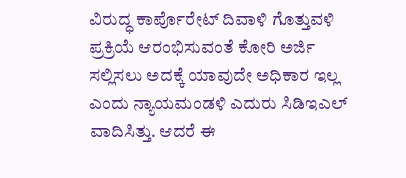ವಿರುದ್ಧ ಕಾರ್ಪೊರೇಟ್ ದಿವಾಳಿ ಗೊತ್ತುವಳಿ ಪ್ರಕ್ರಿಯೆ ಆರಂಭಿಸುವಂತೆ ಕೋರಿ ಅರ್ಜಿ ಸಲ್ಲಿಸಲು ಅದಕ್ಕೆ ಯಾವುದೇ ಅಧಿಕಾರ ಇಲ್ಲ ಎಂದು ನ್ಯಾಯಮಂಡಳಿ ಎದುರು ಸಿಡಿಇಎಲ್ ವಾದಿಸಿತ್ತು. ಆದರೆ ಈ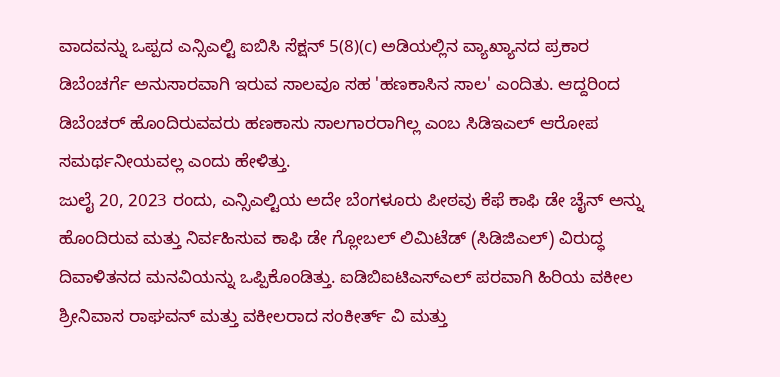ವಾದವನ್ನು ಒಪ್ಪದ ಎನ್ಸಿಎಲ್ಟಿ ಐಬಿಸಿ ಸೆಕ್ಷನ್ 5(8)(c) ಅಡಿಯಲ್ಲಿನ ವ್ಯಾಖ್ಯಾನದ ಪ್ರಕಾರ ಡಿಬೆಂಚರ್ಗೆ ಅನುಸಾರವಾಗಿ ಇರುವ ಸಾಲವೂ ಸಹ 'ಹಣಕಾಸಿನ ಸಾಲ' ಎಂದಿತು. ಆದ್ದರಿಂದ ಡಿಬೆಂಚರ್ ಹೊಂದಿರುವವರು ಹಣಕಾಸು ಸಾಲಗಾರರಾಗಿಲ್ಲ ಎಂಬ ಸಿಡಿಇಎಲ್ ಆರೋಪ ಸಮರ್ಥನೀಯವಲ್ಲ ಎಂದು ಹೇಳಿತ್ತು.
ಜುಲೈ 20, 2023 ರಂದು, ಎನ್ಸಿಎಲ್ಟಿಯ ಅದೇ ಬೆಂಗಳೂರು ಪೀಠವು ಕೆಫೆ ಕಾಫಿ ಡೇ ಚೈನ್ ಅನ್ನು ಹೊಂದಿರುವ ಮತ್ತು ನಿರ್ವಹಿಸುವ ಕಾಫಿ ಡೇ ಗ್ಲೋಬಲ್ ಲಿಮಿಟೆಡ್ (ಸಿಡಿಜಿಎಲ್) ವಿರುದ್ಧ ದಿವಾಳಿತನದ ಮನವಿಯನ್ನು ಒಪ್ಪಿಕೊಂಡಿತ್ತು. ಐಡಿಬಿಐಟಿಎಸ್ಎಲ್ ಪರವಾಗಿ ಹಿರಿಯ ವಕೀಲ ಶ್ರೀನಿವಾಸ ರಾಘವನ್ ಮತ್ತು ವಕೀಲರಾದ ಸಂಕೀರ್ತ್ ವಿ ಮತ್ತು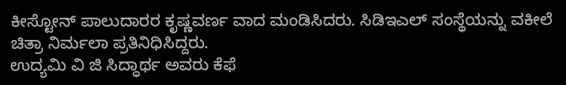ಕೀಸ್ಟೋನ್ ಪಾಲುದಾರರ ಕೃಷ್ಣವರ್ಣ ವಾದ ಮಂಡಿಸಿದರು. ಸಿಡಿಇಎಲ್ ಸಂಸ್ಥೆಯನ್ನು ವಕೀಲೆ ಚಿತ್ರಾ ನಿರ್ಮಲಾ ಪ್ರತಿನಿಧಿಸಿದ್ದರು.
ಉದ್ಯಮಿ ವಿ ಜಿ ಸಿದ್ಧಾರ್ಥ ಅವರು ಕೆಫೆ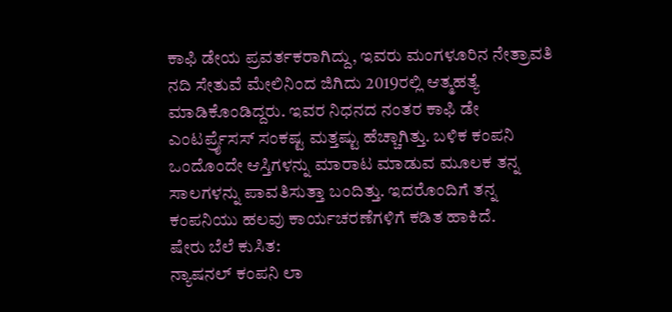ಕಾಫಿ ಡೇಯ ಪ್ರವರ್ತಕರಾಗಿದ್ದು, ಇವರು ಮಂಗಳೂರಿನ ನೇತ್ರಾವತಿ ನದಿ ಸೇತುವೆ ಮೇಲಿನಿಂದ ಜಿಗಿದು 2019ರಲ್ಲಿ ಆತ್ಮಹತ್ಯೆ ಮಾಡಿಕೊಂಡಿದ್ದರು. ಇವರ ನಿಧನದ ನಂತರ ಕಾಫಿ ಡೇ ಎಂಟರ್ಪ್ರೈಸಸ್ ಸಂಕಷ್ಟ ಮತ್ತಷ್ಟು ಹೆಚ್ಚಾಗಿತ್ತು. ಬಳಿಕ ಕಂಪನಿ ಒಂದೊಂದೇ ಆಸ್ತಿಗಳನ್ನು ಮಾರಾಟ ಮಾಡುವ ಮೂಲಕ ತನ್ನ ಸಾಲಗಳನ್ನು ಪಾವತಿಸುತ್ತಾ ಬಂದಿತ್ತು. ಇದರೊಂದಿಗೆ ತನ್ನ ಕಂಪನಿಯು ಹಲವು ಕಾರ್ಯಚರಣೆಗಳಿಗೆ ಕಡಿತ ಹಾಕಿದೆ.
ಷೇರು ಬೆಲೆ ಕುಸಿತ:
ನ್ಯಾಷನಲ್ ಕಂಪನಿ ಲಾ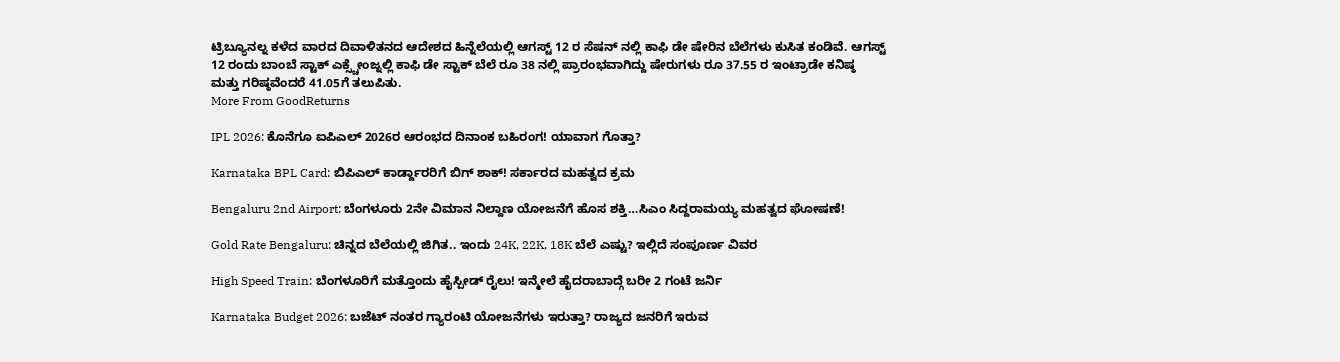ಟ್ರಿಬ್ಯೂನಲ್ನ ಕಳೆದ ವಾರದ ದಿವಾಳಿತನದ ಆದೇಶದ ಹಿನ್ನೆಲೆಯಲ್ಲಿ ಆಗಸ್ಟ್ 12 ರ ಸೆಷನ್ ನಲ್ಲಿ ಕಾಫಿ ಡೇ ಷೇರಿನ ಬೆಲೆಗಳು ಕುಸಿತ ಕಂಡಿವೆ. ಆಗಸ್ಟ್ 12 ರಂದು ಬಾಂಬೆ ಸ್ಟಾಕ್ ಎಕ್ಸ್ಚೇಂಜ್ನಲ್ಲಿ ಕಾಫಿ ಡೇ ಸ್ಟಾಕ್ ಬೆಲೆ ರೂ 38 ನಲ್ಲಿ ಪ್ರಾರಂಭವಾಗಿದ್ದು ಷೇರುಗಳು ರೂ 37.55 ರ ಇಂಟ್ರಾಡೇ ಕನಿಷ್ಠ ಮತ್ತು ಗರಿಷ್ಠವೆಂದರೆ 41.05ಗೆ ತಲುಪಿತು.
More From GoodReturns

IPL 2026: ಕೊನೆಗೂ ಐಪಿಎಲ್ 2026ರ ಆರಂಭದ ದಿನಾಂಕ ಬಹಿರಂಗ! ಯಾವಾಗ ಗೊತ್ತಾ?

Karnataka BPL Card: ಬಿಪಿಎಲ್ ಕಾರ್ಡ್ದಾರರಿಗೆ ಬಿಗ್ ಶಾಕ್! ಸರ್ಕಾರದ ಮಹತ್ವದ ಕ್ರಮ

Bengaluru 2nd Airport: ಬೆಂಗಳೂರು 2ನೇ ವಿಮಾನ ನಿಲ್ದಾಣ ಯೋಜನೆಗೆ ಹೊಸ ಶಕ್ತಿ…ಸಿಎಂ ಸಿದ್ದರಾಮಯ್ಯ ಮಹತ್ವದ ಘೋಷಣೆ!

Gold Rate Bengaluru: ಚಿನ್ನದ ಬೆಲೆಯಲ್ಲಿ ಜಿಗಿತ.. ಇಂದು 24K, 22K, 18K ಬೆಲೆ ಎಷ್ಟು? ಇಲ್ಲಿದೆ ಸಂಪೂರ್ಣ ವಿವರ

High Speed Train: ಬೆಂಗಳೂರಿಗೆ ಮತ್ತೊಂದು ಹೈಸ್ಪೀಡ್ ರೈಲು! ಇನ್ಮೇಲೆ ಹೈದರಾಬಾದ್ಗೆ ಬರೀ 2 ಗಂಟೆ ಜರ್ನಿ

Karnataka Budget 2026: ಬಜೆಟ್ ನಂತರ ಗ್ಯಾರಂಟಿ ಯೋಜನೆಗಳು ಇರುತ್ತಾ? ರಾಜ್ಯದ ಜನರಿಗೆ ಇರುವ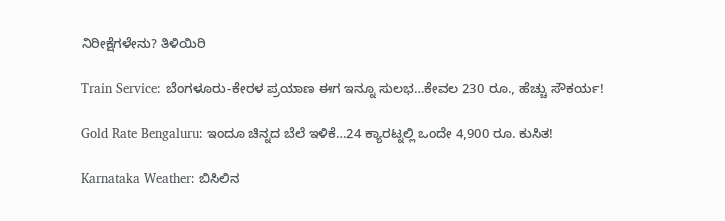ನಿರೀಕ್ಷೆಗಳೇನು? ತಿಳಿಯಿರಿ

Train Service: ಬೆಂಗಳೂರು-ಕೇರಳ ಪ್ರಯಾಣ ಈಗ ಇನ್ನೂ ಸುಲಭ…ಕೇವಲ 230 ರೂ., ಹೆಚ್ಚು ಸೌಕರ್ಯ!

Gold Rate Bengaluru: ಇಂದೂ ಚಿನ್ನದ ಬೆಲೆ ಇಳಿಕೆ…24 ಕ್ಯಾರಟ್ನಲ್ಲಿ ಒಂದೇ 4,900 ರೂ. ಕುಸಿತ!

Karnataka Weather: ಬಿಸಿಲಿನ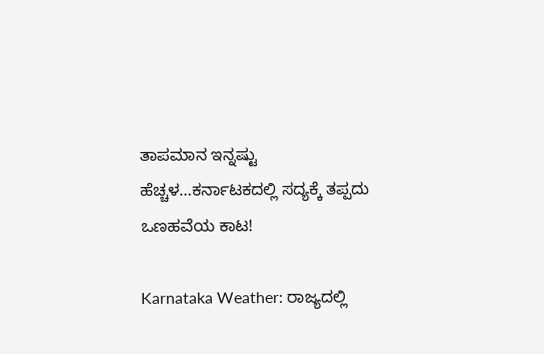ತಾಪಮಾನ ಇನ್ನಷ್ಟು ಹೆಚ್ಚಳ…ಕರ್ನಾಟಕದಲ್ಲಿ ಸದ್ಯಕ್ಕೆ ತಪ್ಪದು ಒಣಹವೆಯ ಕಾಟ!

Karnataka Weather: ರಾಜ್ಯದಲ್ಲಿ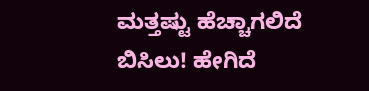ಮತ್ತಷ್ಟು ಹೆಚ್ಚಾಗಲಿದೆ ಬಿಸಿಲು! ಹೇಗಿದೆ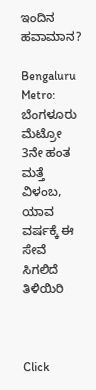ಇಂದಿನ ಹವಾಮಾನ?

Bengaluru Metro: ಬೆಂಗಳೂರು ಮೆಟ್ರೋ 3ನೇ ಹಂತ ಮತ್ತೆ ವಿಳಂಬ, ಯಾವ ವರ್ಷಕ್ಕೆ ಈ ಸೇವೆ ಸಿಗಲಿದೆ ತಿಳಿಯಿರಿ



Click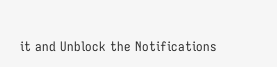it and Unblock the Notifications